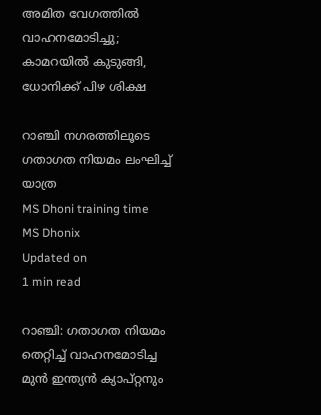അമിത വേഗത്തിൽ വാഹനമോടിച്ചു; കാമറയിൽ കുടുങ്ങി, ധോനിക്ക് പിഴ ശിക്ഷ

റാഞ്ചി നഗരത്തിലൂടെ ഗതാഗത നിയമം ലംഘിച്ച് യാത്ര
MS Dhoni training time
MS Dhonix
Updated on
1 min read

റാഞ്ചി: ഗതാഗത നിയമം തെറ്റിച്ച് വാഹനമോടിച്ച മുൻ ഇന്ത്യൻ ക്യാപ്റ്റനും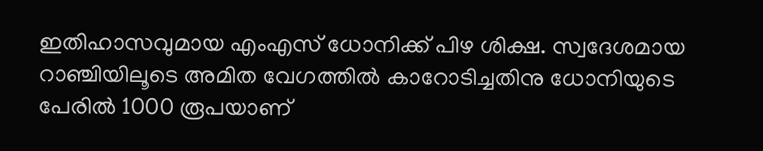ഇതിഹാസവുമായ എംഎസ് ധോനിക്ക് പിഴ ശിക്ഷ. സ്വദേശമായ റാഞ്ചിയിലൂടെ അമിത വേഗത്തിൽ കാറോടിച്ചതിനു ധോനിയുടെ പേരിൽ 1000 രൂപയാണ്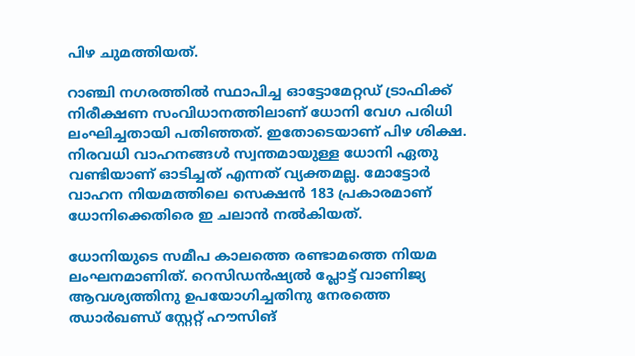പിഴ ചുമത്തിയത്.

റാഞ്ചി നഗരത്തിൽ സ്ഥാപിച്ച ഓട്ടോമേറ്റഡ് ട്രാഫിക്ക് നിരീക്ഷണ സംവിധാനത്തിലാണ് ധോനി വേഗ പരിധി ലംഘിച്ചതായി പതിഞ്ഞത്. ഇതോടെയാണ് പിഴ ശിക്ഷ. നിരവധി വാഹനങ്ങൾ സ്വന്തമായുള്ള ധോനി ഏതു വണ്ടിയാണ് ഓടിച്ചത് എന്നത് വ്യക്തമല്ല. മോട്ടോർ വാഹന നിയമത്തിലെ സെക്ഷൻ 183 പ്രകാരമാണ് ധോനിക്കെതിരെ ഇ ചലാൻ നൽകിയത്.

ധോനിയുടെ സമീപ കാലത്തെ രണ്ടാമത്തെ നിയമ ലംഘനമാണിത്. റെസിഡൻഷ്യൽ പ്ലോട്ട് വാണിജ്യ ആവശ്യത്തിനു ഉപയോഗിച്ചതിനു നേരത്തെ ഝാർഖണ്ഡ് സ്റ്റേറ്റ് ഹൗസിങ്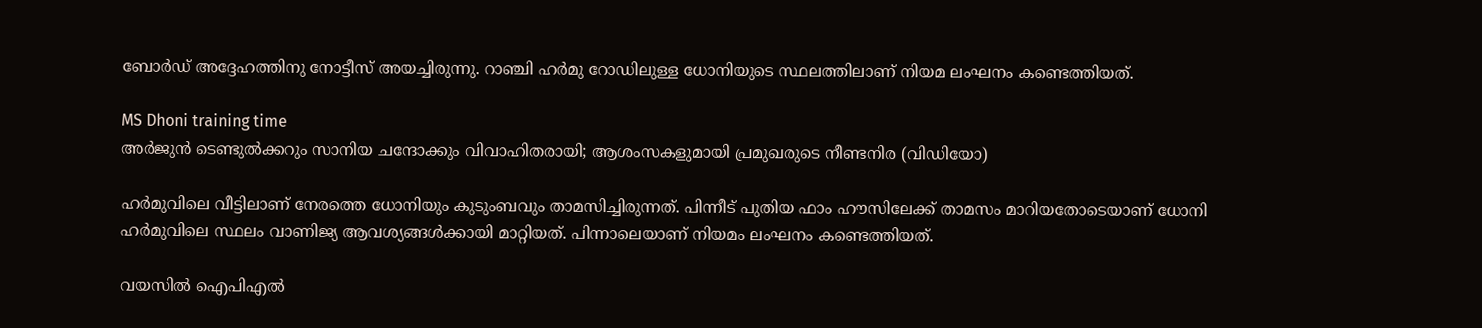ബോർഡ് അദ്ദേഹത്തിനു നോട്ടീസ് അയച്ചിരുന്നു. റാഞ്ചി ഹർമു റോഡിലുള്ള ധോനിയുടെ സ്ഥലത്തിലാണ് നിയമ ലംഘനം കണ്ടെത്തിയത്.

MS Dhoni training time
അര്‍ജുന്‍ ടെണ്ടുല്‍ക്കറും സാനിയ ചന്ദോക്കും വിവാഹിതരായി; ആശംസകളുമായി പ്രമുഖരുടെ നീണ്ടനിര (വിഡിയോ)

ഹർമുവിലെ വീട്ടിലാണ് നേരത്തെ ധോനിയും കുടുംബവും താമസിച്ചിരുന്നത്. പിന്നീട് പുതിയ ഫാം ഹൗസിലേക്ക് താമസം മാറിയതോടെയാണ് ധോനി ഹർമുവിലെ സ്ഥലം വാണിജ്യ ആവശ്യങ്ങൾക്കായി മാറ്റിയത്. പിന്നാലെയാണ് നിയമം ലംഘനം കണ്ടെത്തിയത്.

വയസിൽ ഐപിഎൽ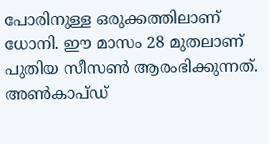പോരിനുള്ള ഒരുക്കത്തിലാണ് ധോനി. ഈ മാസം 28 മുതലാണ് പുതിയ സീസൺ ആരംഭിക്കുന്നത്. അൺകാപ്ഡ്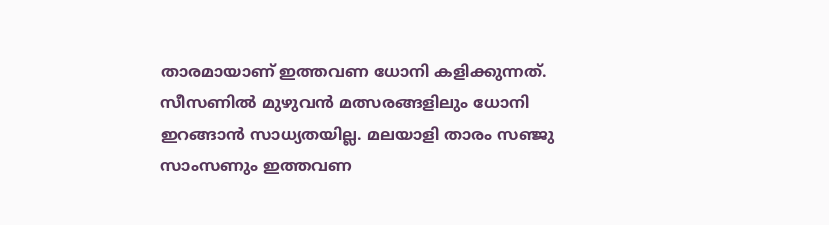താരമായാണ് ഇത്തവണ ധോനി കളിക്കുന്നത്. സീസണിൽ മുഴുവൻ മത്സരങ്ങളിലും ധോനി ഇറങ്ങാൻ സാധ്യതയില്ല. മലയാളി താരം സഞ്ജു സാംസണും ഇത്തവണ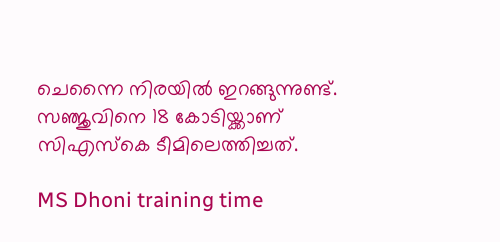ചെന്നൈ നിരയിൽ ഇറങ്ങുന്നുണ്ട്. സഞ്ജുവിനെ 18 കോടിയ്ക്കാണ് സിഎസ്കെ ടീമിലെത്തിച്ചത്.

MS Dhoni training time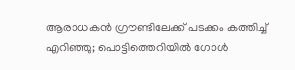ആരാധകന്‍ ഗ്രൗണ്ടിലേക്ക് പടക്കം കത്തിച്ച് എറിഞ്ഞു; പൊട്ടിത്തെറിയില്‍ ഗോള്‍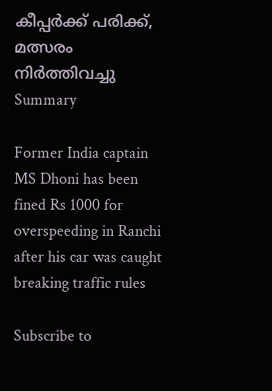കീപ്പര്‍ക്ക് പരിക്ക്, മത്സരം നിര്‍ത്തിവച്ചു
Summary

Former India captain MS Dhoni has been fined Rs 1000 for overspeeding in Ranchi after his car was caught breaking traffic rules

Subscribe to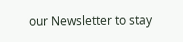our Newsletter to stay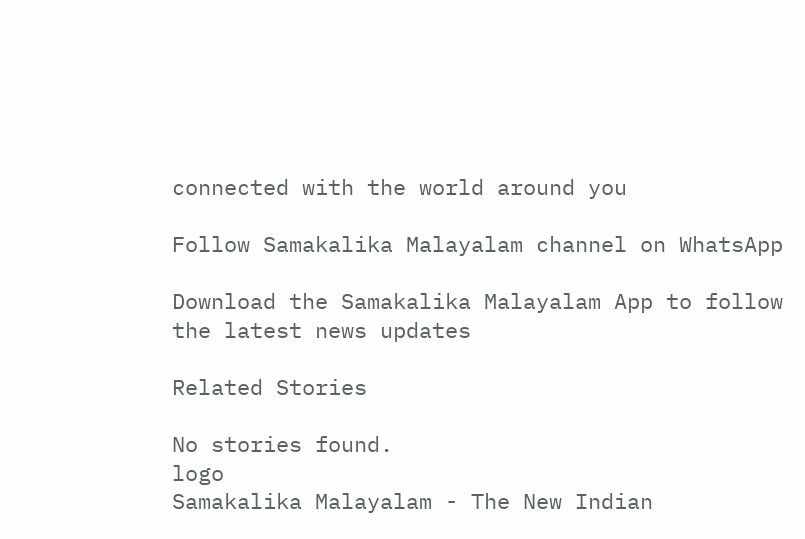connected with the world around you

Follow Samakalika Malayalam channel on WhatsApp

Download the Samakalika Malayalam App to follow the latest news updates

Related Stories

No stories found.
logo
Samakalika Malayalam - The New Indian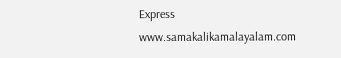Express
www.samakalikamalayalam.com